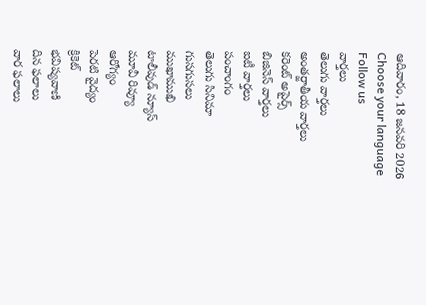ఆదివారం, 18 జనవరి 2026
Choose your language
Follow us
వార్తలు
తెలుగు వార్తలు
అంతర్జాతీయ వార్తలు
కరెంట్ అపైర్స్
బిజినెస్ వార్తలు
ఐటీ వార్తలు
పంచాంగం
తెలుగు సినిమా
గుసగుసలు
ముఖాముఖి
టాలీవుడ్ న్యూస్
మూవీ రివ్యూ
ఆరోగ్యం
పెరటి వైద్యం
క్రికెట్
భవిష్యవాణి
దిన ఫలాలు
వార ఫలాలు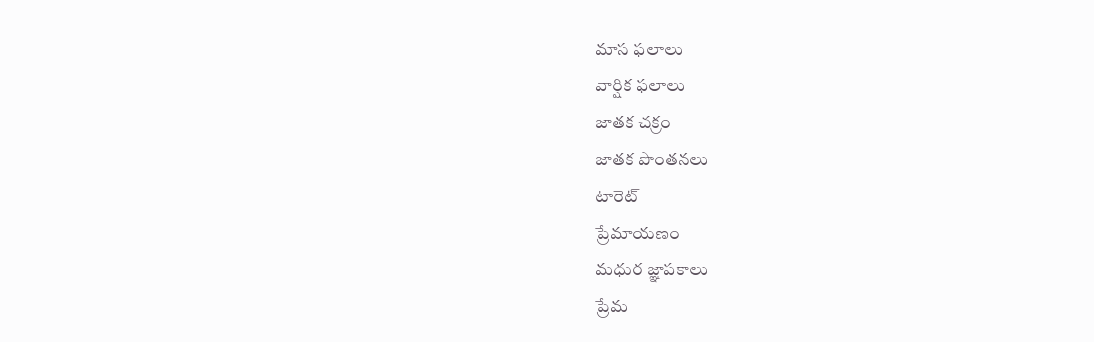మాస ఫలాలు
వార్షిక ఫలాలు
జాతక చక్రం
జాతక పొంతనలు
టారెట్
ప్రేమాయణం
మధుర జ్ఞాపకాలు
ప్రేమ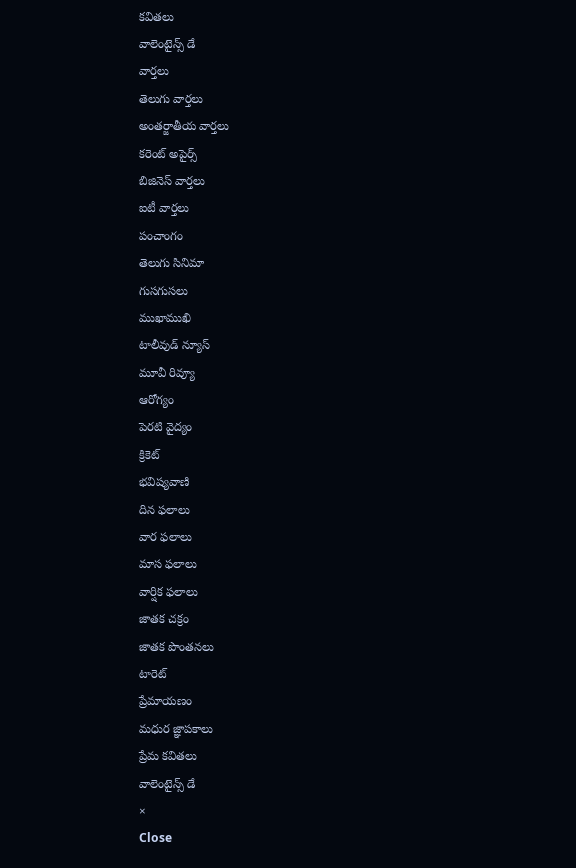కవితలు
వాలెంటైన్స్ డే
వార్తలు
తెలుగు వార్తలు
అంతర్జాతీయ వార్తలు
కరెంట్ అపైర్స్
బిజినెస్ వార్తలు
ఐటీ వార్తలు
పంచాంగం
తెలుగు సినిమా
గుసగుసలు
ముఖాముఖి
టాలీవుడ్ న్యూస్
మూవీ రివ్యూ
ఆరోగ్యం
పెరటి వైద్యం
క్రికెట్
భవిష్యవాణి
దిన ఫలాలు
వార ఫలాలు
మాస ఫలాలు
వార్షిక ఫలాలు
జాతక చక్రం
జాతక పొంతనలు
టారెట్
ప్రేమాయణం
మధుర జ్ఞాపకాలు
ప్రేమ కవితలు
వాలెంటైన్స్ డే
×
Close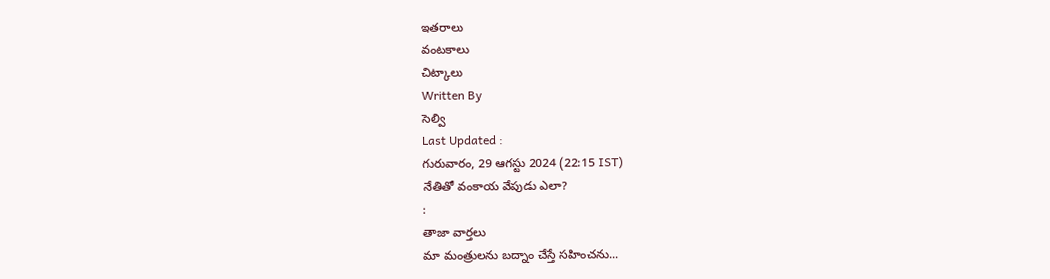ఇతరాలు
వంటకాలు
చిట్కాలు
Written By
సెల్వి
Last Updated :
గురువారం, 29 ఆగస్టు 2024 (22:15 IST)
నేతితో వంకాయ వేపుడు ఎలా?
:
తాజా వార్తలు
మా మంత్రులను బద్నాం చేస్తే సహించను...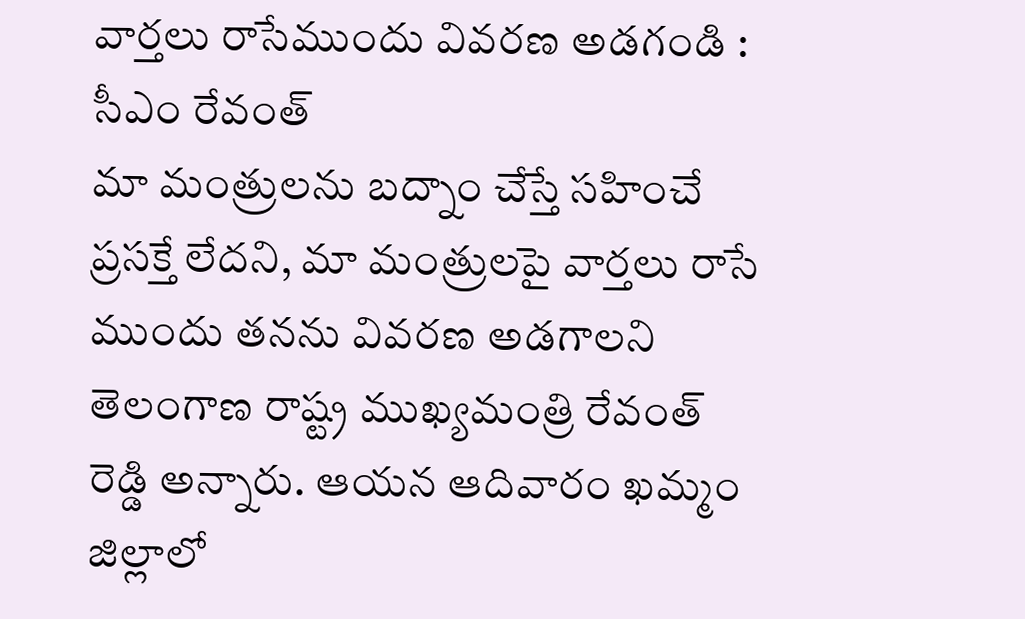వార్తలు రాసేముందు వివరణ అడగండి : సీఎం రేవంత్
మా మంత్రులను బద్నాం చేస్తే సహించే ప్రసక్తే లేదని, మా మంత్రులపై వార్తలు రాసే ముందు తనను వివరణ అడగాలని తెలంగాణ రాష్ట్ర ముఖ్యమంత్రి రేవంత్ రెడ్డి అన్నారు. ఆయన ఆదివారం ఖమ్మం జిల్లాలో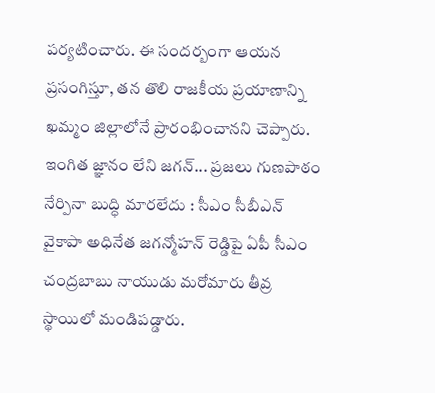పర్యటించారు. ఈ సందర్బంగా ఆయన ప్రసంగిస్తూ, తన తొలి రాజకీయ ప్రయాణాన్ని ఖమ్మం జిల్లాలోనే ప్రారంభించానని చెప్పారు.
ఇంగిత జ్ఞానం లేని జగన్... ప్రజలు గుణపాఠం నేర్పినా బుద్ధి మారలేదు : సీఎం సీబీఎన్
వైకాపా అధినేత జగన్మోహన్ రెడ్డిపై ఏపీ సీఎం చంద్రబాబు నాయుడు మరోమారు తీవ్ర స్థాయిలో మండిపడ్డారు.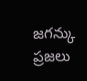జగన్కు ప్రజలు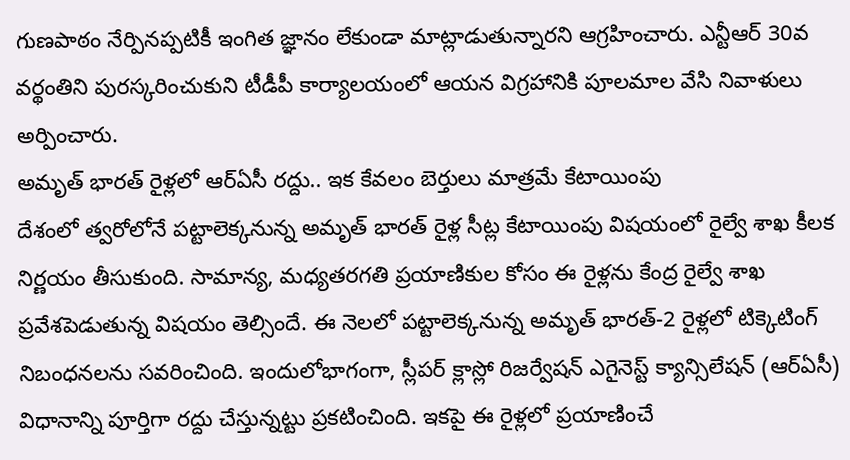గుణపాఠం నేర్పినప్పటికీ ఇంగిత జ్ఞానం లేకుండా మాట్లాడుతున్నారని ఆగ్రహించారు. ఎన్టీఆర్ 30వ వర్థంతిని పురస్కరించుకుని టీడీపీ కార్యాలయంలో ఆయన విగ్రహానికి పూలమాల వేసి నివాళులు అర్పించారు.
అమృత్ భారత్ రైళ్లలో ఆర్ఏసీ రద్దు.. ఇక కేవలం బెర్తులు మాత్రమే కేటాయింపు
దేశంలో త్వరోలోనే పట్టాలెక్కనున్న అమృత్ భారత్ రైళ్ల సీట్ల కేటాయింపు విషయంలో రైల్వే శాఖ కీలక నిర్ణయం తీసుకుంది. సామాన్య, మధ్యతరగతి ప్రయాణికుల కోసం ఈ రైళ్లను కేంద్ర రైల్వే శాఖ ప్రవేశపెడుతున్న విషయం తెల్సిందే. ఈ నెలలో పట్టాలెక్కనున్న అమృత్ భారత్-2 రైళ్లలో టిక్కెటింగ్ నిబంధనలను సవరించింది. ఇందులోభాగంగా, స్లీపర్ క్లాస్లో రిజర్వేషన్ ఎగైనెస్ట్ క్యాన్సిలేషన్ (ఆర్ఏసీ) విధానాన్ని పూర్తిగా రద్దు చేస్తున్నట్టు ప్రకటించింది. ఇకపై ఈ రైళ్లలో ప్రయాణించే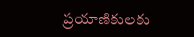ప్రయాణికులకు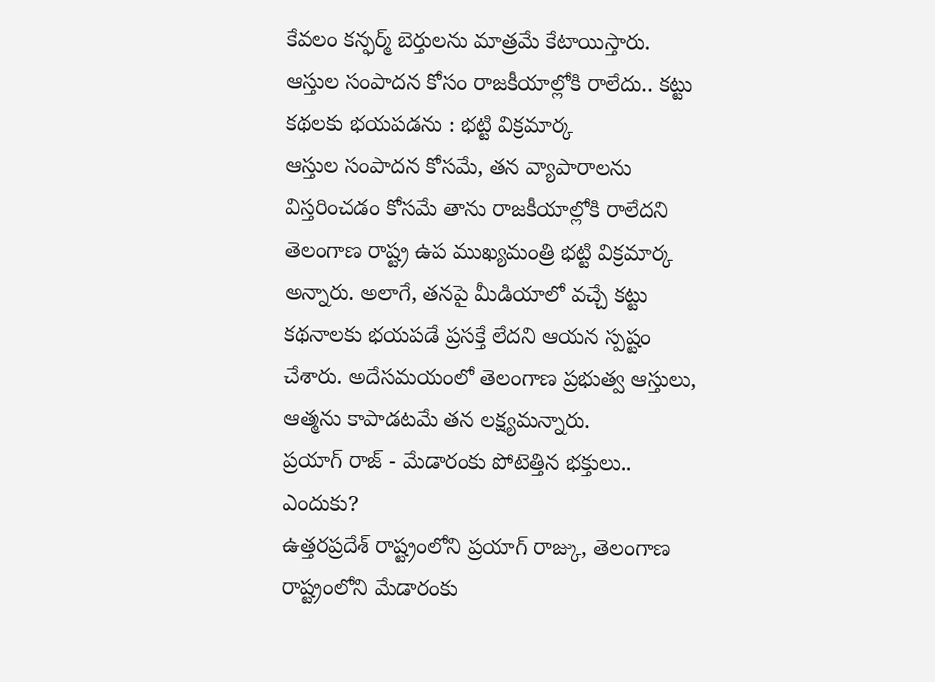కేవలం కన్ఫర్మ్ బెర్తులను మాత్రమే కేటాయిస్తారు.
ఆస్తుల సంపాదన కోసం రాజకీయాల్లోకి రాలేదు.. కట్టు కథలకు భయపడను : భట్టి విక్రమార్క
ఆస్తుల సంపాదన కోసమే, తన వ్యాపారాలను విస్తరించడం కోసమే తాను రాజకీయాల్లోకి రాలేదని తెలంగాణ రాష్ట్ర ఉప ముఖ్యమంత్రి భట్టి విక్రమార్క అన్నారు. అలాగే, తనపై మీడియాలో వచ్చే కట్టు కథనాలకు భయపడే ప్రసక్తే లేదని ఆయన స్పష్టం చేశారు. అదేసమయంలో తెలంగాణ ప్రభుత్వ ఆస్తులు, ఆత్మను కాపాడటమే తన లక్ష్యమన్నారు.
ప్రయాగ్ రాజ్ - మేడారంకు పోటెత్తిన భక్తులు.. ఎందుకు?
ఉత్తరప్రదేశ్ రాష్ట్రంలోని ప్రయాగ్ రాజ్కు, తెలంగాణ రాష్ట్రంలోని మేడారంకు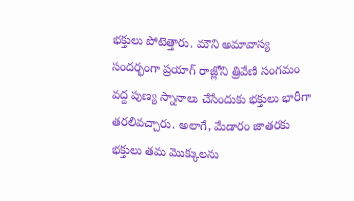భక్తులు పోటెత్తారు. మౌని అమావాస్య సందర్భంగా ప్రయాగ్ రాజ్లోని త్రివేణి సంగమం వద్ద పుణ్య స్నానాలు చేసేందుకు భక్తులు భారీగా తరలివచ్చారు. అలాగే, మేడారం జాతరకు భక్తులు తమ మొక్కులను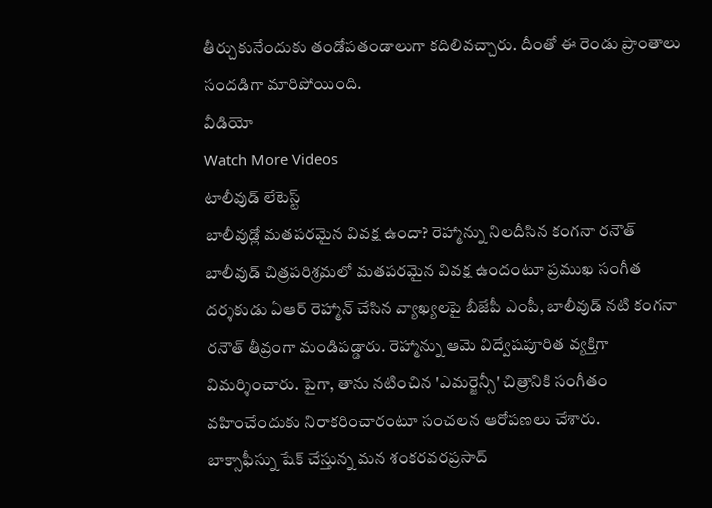తీర్చుకునేందుకు తండోపతండాలుగా కదిలివచ్చారు. దీంతో ఈ రెండు ప్రాంతాలు సందడిగా మారిపోయింది.
వీడియో
Watch More Videos
టాలీవుడ్ లేటెస్ట్
బాలీవుడ్లో మతపరమైన వివక్ష ఉందా? రెహ్మాన్ను నిలదీసిన కంగనా రనౌత్
బాలీవుడ్ చిత్రపరిశ్రమలో మతపరమైన వివక్ష ఉందంటూ ప్రముఖ సంగీత దర్శకుడు ఏఆర్ రెహ్మాన్ చేసిన వ్యాఖ్యలపై బీజేపీ ఎంపీ, బాలీవుడ్ నటి కంగనా రనౌత్ తీవ్రంగా మండిపడ్డారు. రెహ్మాన్ను ఆమె విద్వేషపూరిత వ్యక్తిగా విమర్శించారు. పైగా, తాను నటించిన 'ఎమర్జెన్సీ' చిత్రానికి సంగీతం వహించేందుకు నిరాకరించారంటూ సంచలన ఆరోపణలు చేశారు.
బాక్సాఫీస్ను షేక్ చేస్తున్న మన శంకరవరప్రసాద్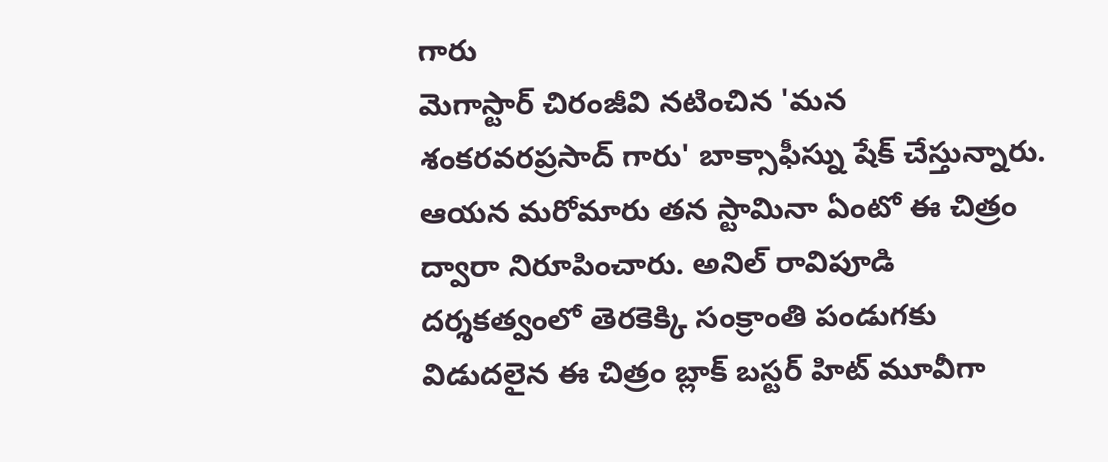గారు
మెగాస్టార్ చిరంజీవి నటించిన 'మన శంకరవరప్రసాద్ గారు' బాక్సాఫీస్ను షేక్ చేస్తున్నారు. ఆయన మరోమారు తన స్టామినా ఏంటో ఈ చిత్రం ద్వారా నిరూపించారు. అనిల్ రావిపూడి దర్శకత్వంలో తెరకెక్కి సంక్రాంతి పండుగకు విడుదలైన ఈ చిత్రం బ్లాక్ బస్టర్ హిట్ మూవీగా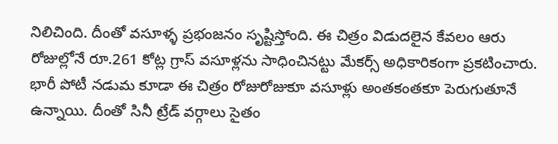నిలిచింది. దీంతో వసూళ్ళ ప్రభంజనం సృష్టిస్తోంది. ఈ చిత్రం విడుదలైన కేవలం ఆరు రోజుల్లోనే రూ.261 కోట్ల గ్రాస్ వసూళ్లను సాధించినట్టు మేకర్స్ అధికారికంగా ప్రకటించారు. భారీ పోటీ నడుమ కూడా ఈ చిత్రం రోజురోజుకూ వసూళ్లు అంతకంతకూ పెరుగుతూనే ఉన్నాయి. దీంతో సినీ ట్రేడ్ వర్గాలు సైతం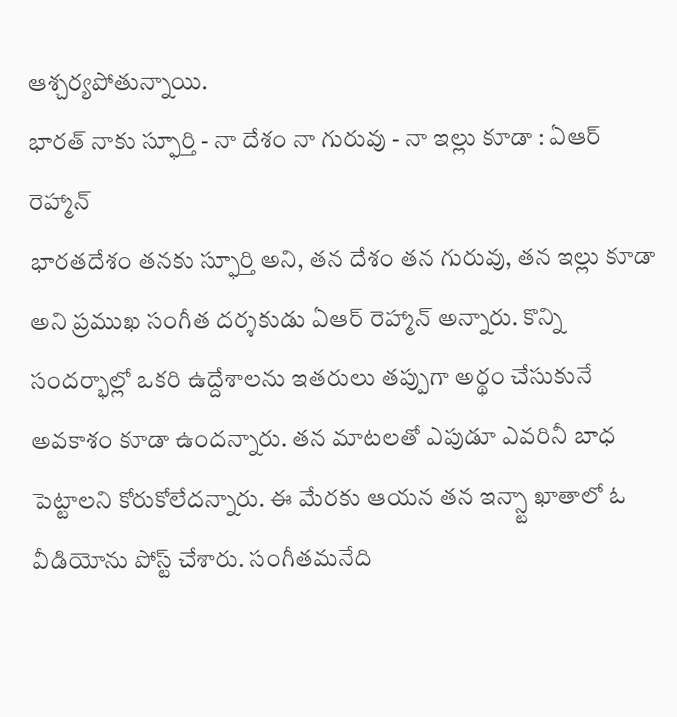ఆశ్చర్యపోతున్నాయి.
భారత్ నాకు స్ఫూర్తి - నా దేశం నా గురువు - నా ఇల్లు కూడా : ఏఆర్ రెహ్మాన్
భారతదేశం తనకు స్ఫూర్తి అని, తన దేశం తన గురువు, తన ఇల్లు కూడా అని ప్రముఖ సంగీత దర్శకుడు ఏఆర్ రెహ్మాన్ అన్నారు. కొన్ని సందర్భాల్లో ఒకరి ఉద్దేశాలను ఇతరులు తప్పుగా అర్థం చేసుకునే అవకాశం కూడా ఉందన్నారు. తన మాటలతో ఎపుడూ ఎవరినీ బాధ పెట్టాలని కోరుకోలేదన్నారు. ఈ మేరకు ఆయన తన ఇన్స్టా ఖాతాలో ఓ వీడియోను పోస్ట్ చేశారు. సంగీతమనేది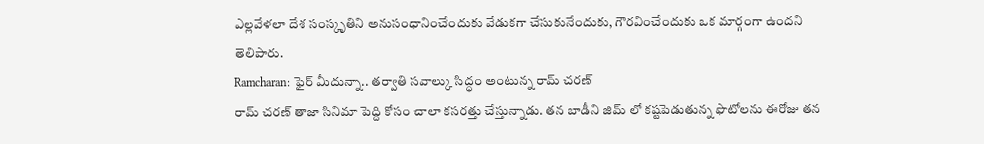ఎల్లవేళలా దేశ సంస్కృతిని అనుసంధానించేందుకు వేడుకగా చేసుకునేందుకు, గౌరవించేందుకు ఒక మార్గంగా ఉందని తెలిపారు.
Ramcharan: ఫైర్ మీదున్నా.. తర్వాతి సవాల్కు సిద్ధం అంటున్న రామ్ చరణ్
రామ్ చరణ్ తాజా సినిమా పెద్ది కోసం చాలా కసరత్తు చేస్తున్నాడు. తన బాడీని జిమ్ లో కష్టపెడుతున్న ఫొటోలను ఈరోజు తన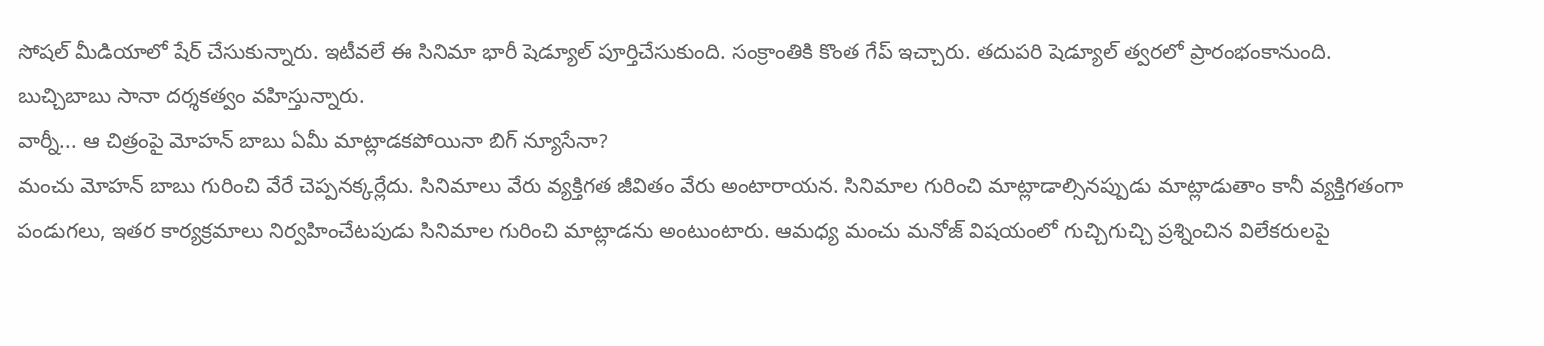సోషల్ మీడియాలో షేర్ చేసుకున్నారు. ఇటీవలే ఈ సినిమా భారీ షెడ్యూల్ పూర్తిచేసుకుంది. సంక్రాంతికి కొంత గేప్ ఇచ్చారు. తదుపరి షెడ్యూల్ త్వరలో ప్రారంభంకానుంది. బుచ్చిబాబు సానా దర్శకత్వం వహిస్తున్నారు.
వార్నీ... ఆ చిత్రంపై మోహన్ బాబు ఏమీ మాట్లాడకపోయినా బిగ్ న్యూసేనా?
మంచు మోహన్ బాబు గురించి వేరే చెప్పనక్కర్లేదు. సినిమాలు వేరు వ్యక్తిగత జీవితం వేరు అంటారాయన. సినిమాల గురించి మాట్లాడాల్సినప్పుడు మాట్లాడుతాం కానీ వ్యక్తిగతంగా పండుగలు, ఇతర కార్యక్రమాలు నిర్వహించేటపుడు సినిమాల గురించి మాట్లాడను అంటుంటారు. ఆమధ్య మంచు మనోజ్ విషయంలో గుచ్చిగుచ్చి ప్రశ్నించిన విలేకరులపై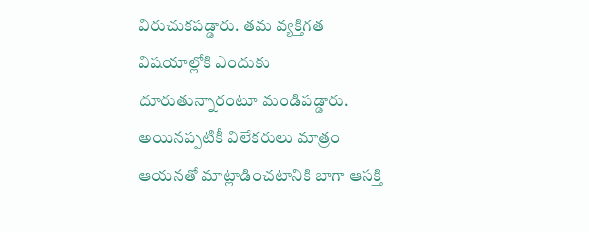విరుచుకపడ్డారు. తమ వ్యక్తిగత విషయాల్లోకి ఎందుకు దూరుతున్నారంటూ మండిపడ్డారు. అయినప్పటికీ విలేకరులు మాత్రం ఆయనతో మాట్లాడించటానికి బాగా ఆసక్తి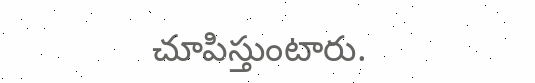చూపిస్తుంటారు.